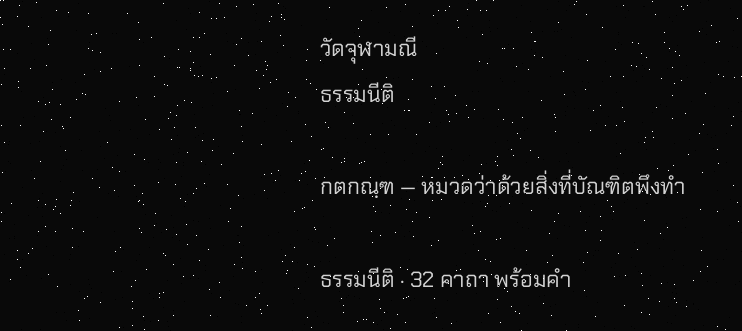วัดจุฬามณี
ธรรมนีติ

กตกณฺฑ — หมวดว่าด้วยสิ่งที่บัณฑิตพึงทำ

ธรรมนีติ · 32 คาถา พร้อมคำ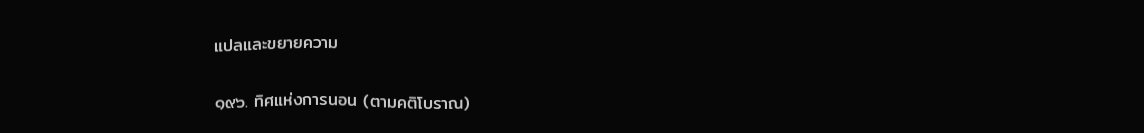แปลและขยายความ

๑๙๖. ทิศแห่งการนอน (ตามคติโบราณ)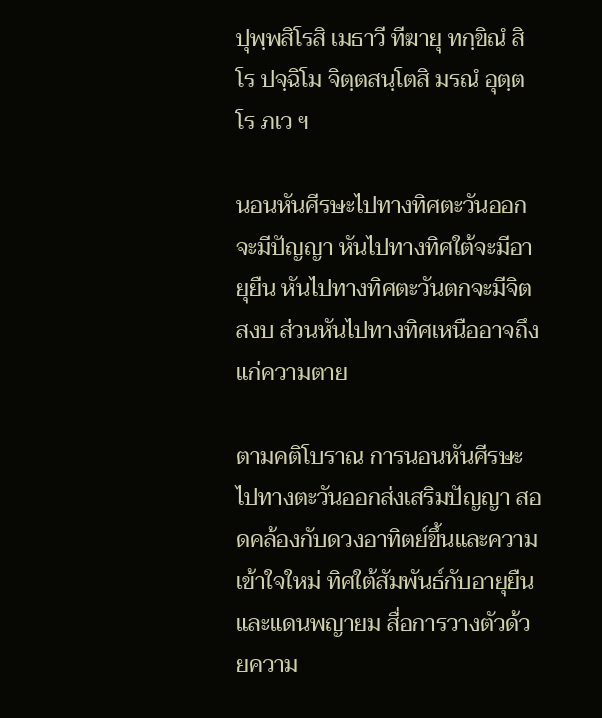ปุพฺพสิโรสิ เมธาวี ทีฆายุ ทกฺขิณํ สิโร ปจฺฉิโม จิตฺตสนฺโตสิ มรณํ อุตฺตโร ภเว ฯ

นอนหันศีรษะไปทางทิศตะวันออกจะมีปัญญา หันไปทางทิศใต้จะมีอายุยืน หันไปทางทิศตะวันตกจะมีจิตสงบ ส่วนหันไปทางทิศเหนืออาจถึงแก่ความตาย

ตามคติโบราณ การนอนหันศีรษะไปทางตะวันออกส่งเสริมปัญญา สอดคล้องกับดวงอาทิตย์ขึ้นและความเข้าใจใหม่ ทิศใต้สัมพันธ์กับอายุยืนและแดนพญายม สื่อการวางตัวด้วยความ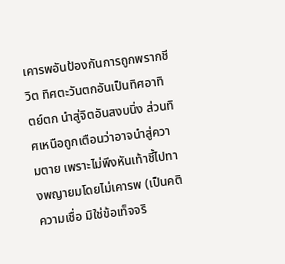เคารพอันป้องกันการถูกพรากชีวิต ทิศตะวันตกอันเป็นทิศอาทิตย์ตก นำสู่จิตอันสงบนิ่ง ส่วนทิศเหนือถูกเตือนว่าอาจนำสู่ความตาย เพราะไม่พึงหันเท้าชี้ไปทางพญายมโดยไม่เคารพ (เป็นคติความเชื่อ มิใช่ข้อเท็จจริ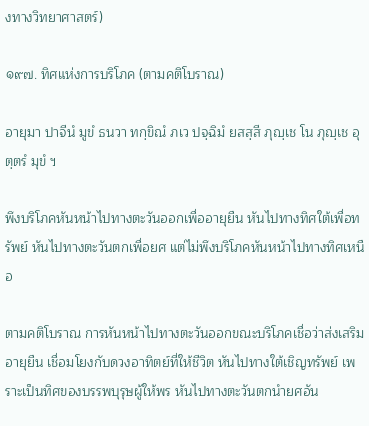งทางวิทยาศาสตร์)

๑๙๗. ทิศแห่งการบริโภค (ตามคติโบราณ)

อายุมา ปาจีนํ มูขํ ธนวา ทกฺขิณํ ภเว ปจฺฉิมํ ยสสฺสี ภุญฺเช โน ภุญฺเช อุตฺตรํ มุขํ ฯ

พึงบริโภคหันหน้าไปทางตะวันออกเพื่ออายุยืน หันไปทางทิศใต้เพื่อทรัพย์ หันไปทางตะวันตกเพื่อยศ แต่ไม่พึงบริโภคหันหน้าไปทางทิศเหนือ

ตามคติโบราณ การหันหน้าไปทางตะวันออกขณะบริโภคเชื่อว่าส่งเสริมอายุยืน เชื่อมโยงกับดวงอาทิตย์ที่ให้ชีวิต หันไปทางใต้เชิญทรัพย์ เพราะเป็นทิศของบรรพบุรุษผู้ให้พร หันไปทางตะวันตกนำยศอัน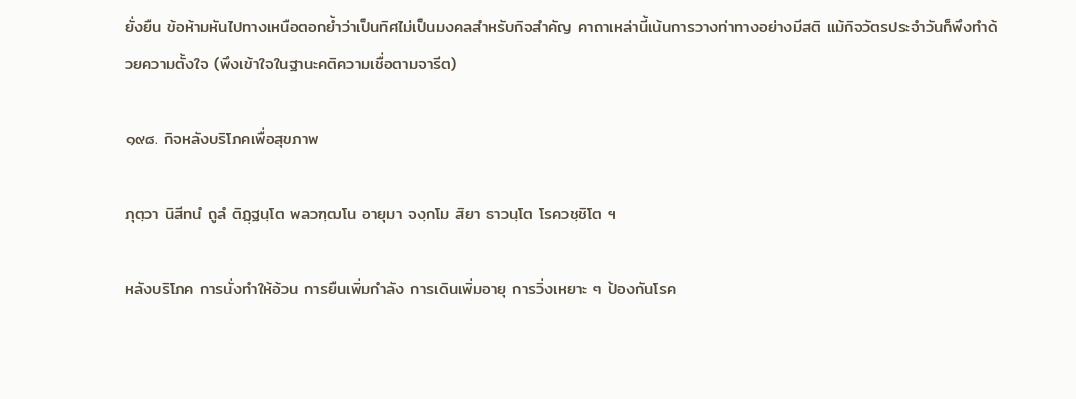ยั่งยืน ข้อห้ามหันไปทางเหนือตอกย้ำว่าเป็นทิศไม่เป็นมงคลสำหรับกิจสำคัญ คาถาเหล่านี้เน้นการวางท่าทางอย่างมีสติ แม้กิจวัตรประจำวันก็พึงทำด้วยความตั้งใจ (พึงเข้าใจในฐานะคติความเชื่อตามจารีต)

๑๙๘. กิจหลังบริโภคเพื่อสุขภาพ

ภุตฺวา นิสีทนํ ถูลํ ติฏฺฐนฺโต พลวฑฺฒโน อายุมา จงฺกโม สิยา ธาวนฺโต โรควชฺชิโต ฯ

หลังบริโภค การนั่งทำให้อ้วน การยืนเพิ่มกำลัง การเดินเพิ่มอายุ การวิ่งเหยาะ ๆ ป้องกันโรค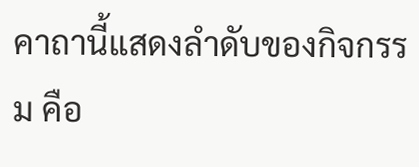คาถานี้แสดงลำดับของกิจกรรม คือ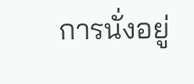การนั่งอยู่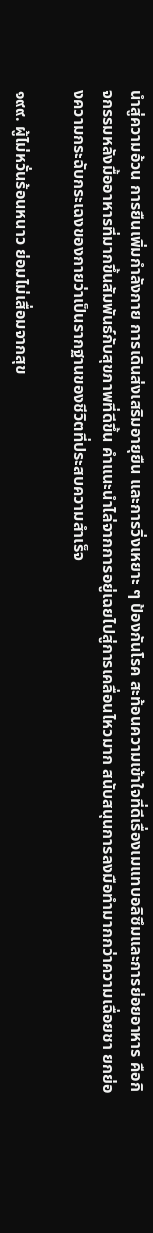นำสู่ความอ้วน การยืนเพิ่มกำลังกาย การเดินส่งเสริมอายุยืน และการวิ่งเหยาะ ๆ ป้องกันโรค สะท้อนความเข้าใจที่ดีเรื่องเมแทบอลิซึมและการย่อยอาหาร คือกิจกรรมหลังมื้ออาหารที่มากขึ้นสัมพันธ์กับสุขภาพที่ดีขึ้น คำแนะนำไล่จากการอยู่เฉยไปสู่การเคลื่อนไหวมาก สนับสนุนการลงมือทำมากกว่าความเฉื่อยชา ยกย่องความกระฉับกระเฉงของกายว่าเป็นรากฐานของชีวิตที่ประสบความสำเร็จ

๑๙๙. ผู้ไม่หวั่นร้อนหนาว ย่อมไม่เสื่อมจากสุข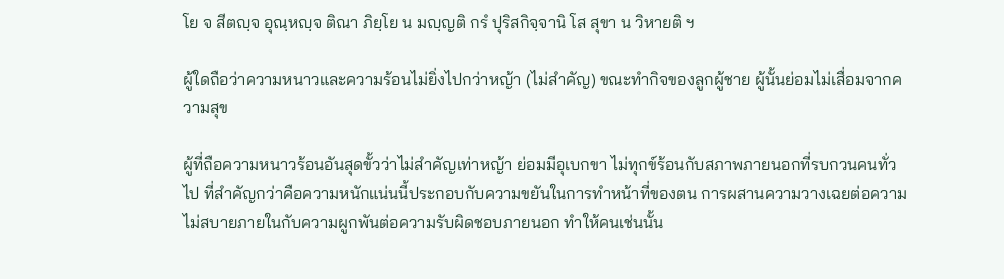โย จ สีตญฺจ อุณฺหญฺจ ติณา ภิยฺโย น มญฺญติ กรํ ปุริสกิจฺจานิ โส สุขา น วิหายติ ฯ

ผู้ใดถือว่าความหนาวและความร้อนไม่ยิ่งไปกว่าหญ้า (ไม่สำคัญ) ขณะทำกิจของลูกผู้ชาย ผู้นั้นย่อมไม่เสื่อมจากความสุข

ผู้ที่ถือความหนาวร้อนอันสุดขั้วว่าไม่สำคัญเท่าหญ้า ย่อมมีอุเบกขา ไม่ทุกข์ร้อนกับสภาพภายนอกที่รบกวนคนทั่วไป ที่สำคัญกว่าคือความหนักแน่นนี้ประกอบกับความขยันในการทำหน้าที่ของตน การผสานความวางเฉยต่อความไม่สบายภายในกับความผูกพันต่อความรับผิดชอบภายนอก ทำให้คนเช่นนั้น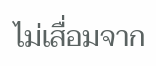ไม่เสื่อมจาก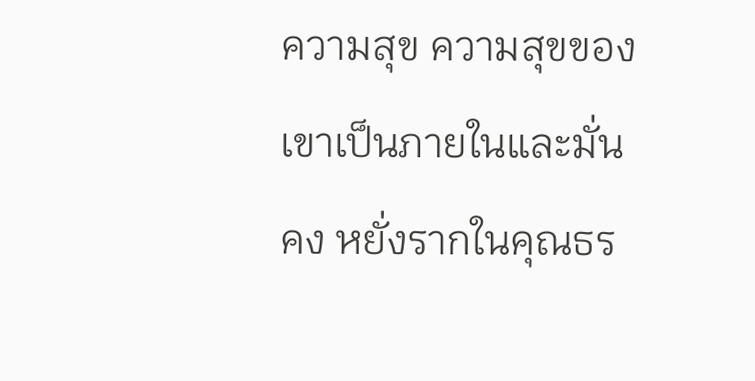ความสุข ความสุขของเขาเป็นภายในและมั่นคง หยั่งรากในคุณธร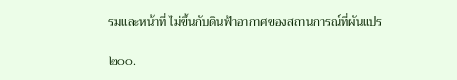รมและหน้าที่ ไม่ขึ้นกับดินฟ้าอากาศของสถานการณ์ที่ผันแปร

๒๐๐.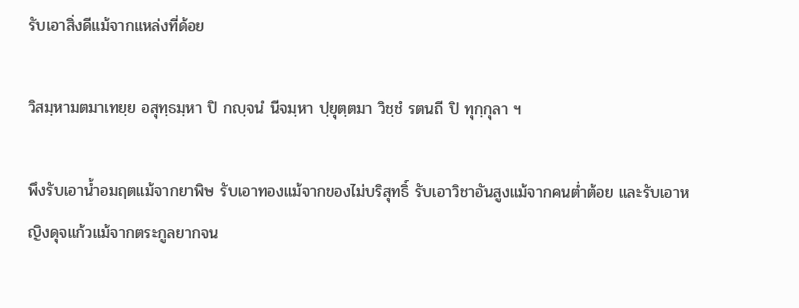รับเอาสิ่งดีแม้จากแหล่งที่ด้อย

วิสมฺหามตมาเทยฺย อสุทฺธมฺหา ปิ กญฺจนํ นีจมฺหา ปฺยุตฺตมา วิชฺชํ รตนถี ปิ ทุกฺกุลา ฯ

พึงรับเอาน้ำอมฤตแม้จากยาพิษ รับเอาทองแม้จากของไม่บริสุทธิ์ รับเอาวิชาอันสูงแม้จากคนต่ำต้อย และรับเอาหญิงดุจแก้วแม้จากตระกูลยากจน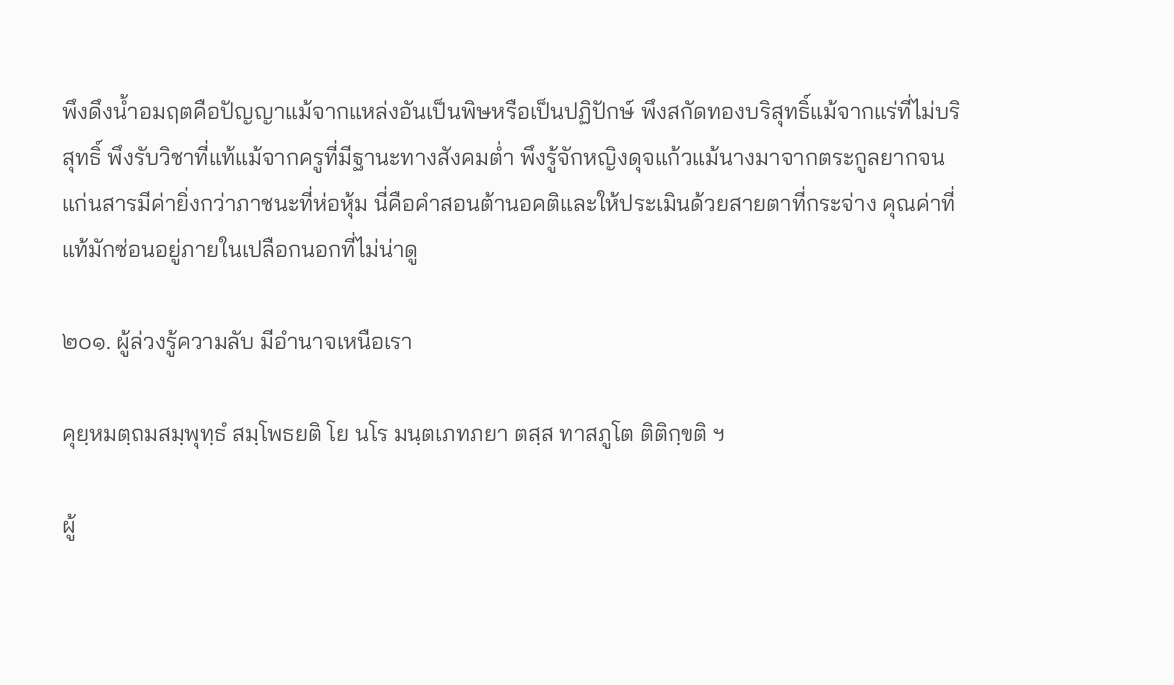พึงดึงน้ำอมฤตคือปัญญาแม้จากแหล่งอันเป็นพิษหรือเป็นปฏิปักษ์ พึงสกัดทองบริสุทธิ์แม้จากแร่ที่ไม่บริสุทธิ์ พึงรับวิชาที่แท้แม้จากครูที่มีฐานะทางสังคมต่ำ พึงรู้จักหญิงดุจแก้วแม้นางมาจากตระกูลยากจน แก่นสารมีค่ายิ่งกว่าภาชนะที่ห่อหุ้ม นี่คือคำสอนต้านอคติและให้ประเมินด้วยสายตาที่กระจ่าง คุณค่าที่แท้มักซ่อนอยู่ภายในเปลือกนอกที่ไม่น่าดู

๒๐๑. ผู้ล่วงรู้ความลับ มีอำนาจเหนือเรา

คุยฺหมตฺถมสมฺพุทฺธํ สมฺโพธยติ โย นโร มนฺตเภทภยา ตสฺส ทาสภูโต ติติกฺขติ ฯ

ผู้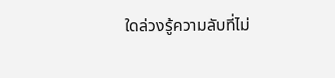ใดล่วงรู้ความลับที่ไม่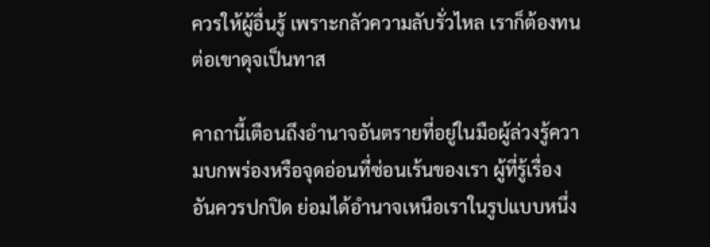ควรให้ผู้อื่นรู้ เพราะกลัวความลับรั่วไหล เราก็ต้องทนต่อเขาดุจเป็นทาส

คาถานี้เตือนถึงอำนาจอันตรายที่อยู่ในมือผู้ล่วงรู้ความบกพร่องหรือจุดอ่อนที่ซ่อนเร้นของเรา ผู้ที่รู้เรื่องอันควรปกปิด ย่อมได้อำนาจเหนือเราในรูปแบบหนึ่ง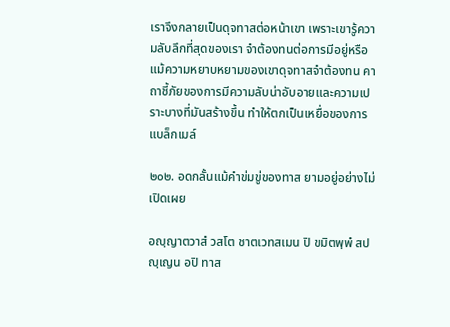เราจึงกลายเป็นดุจทาสต่อหน้าเขา เพราะเขารู้ความลับลึกที่สุดของเรา จำต้องทนต่อการมีอยู่หรือแม้ความหยาบหยามของเขาดุจทาสจำต้องทน คาถาชี้ภัยของการมีความลับน่าอับอายและความเปราะบางที่มันสร้างขึ้น ทำให้ตกเป็นเหยื่อของการแบล็กเมล์

๒๐๒. อดกลั้นแม้คำข่มขู่ของทาส ยามอยู่อย่างไม่เปิดเผย

อญฺญาตวาสํ วสโต ชาตเวทสเมน ปิ ขมิตพฺพํ สปญฺเญน อปิ ทาส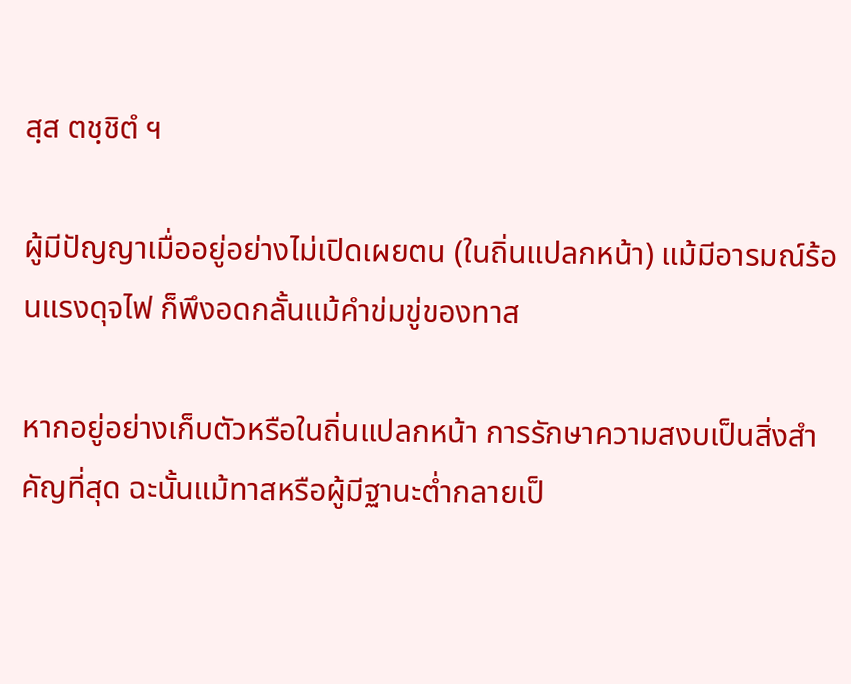สฺส ตชฺชิตํ ฯ

ผู้มีปัญญาเมื่ออยู่อย่างไม่เปิดเผยตน (ในถิ่นแปลกหน้า) แม้มีอารมณ์ร้อนแรงดุจไฟ ก็พึงอดกลั้นแม้คำข่มขู่ของทาส

หากอยู่อย่างเก็บตัวหรือในถิ่นแปลกหน้า การรักษาความสงบเป็นสิ่งสำคัญที่สุด ฉะนั้นแม้ทาสหรือผู้มีฐานะต่ำกลายเป็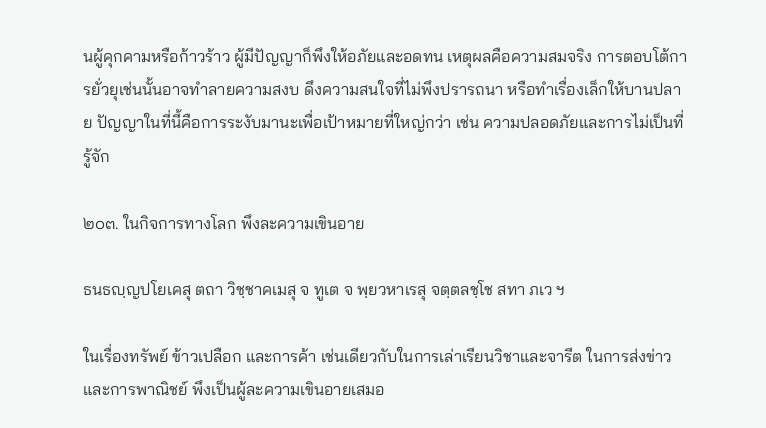นผู้คุกคามหรือก้าวร้าว ผู้มีปัญญาก็พึงให้อภัยและอดทน เหตุผลคือความสมจริง การตอบโต้การยั่วยุเช่นนั้นอาจทำลายความสงบ ดึงความสนใจที่ไม่พึงปรารถนา หรือทำเรื่องเล็กให้บานปลาย ปัญญาในที่นี้คือการระงับมานะเพื่อเป้าหมายที่ใหญ่กว่า เช่น ความปลอดภัยและการไม่เป็นที่รู้จัก

๒๐๓. ในกิจการทางโลก พึงละความเขินอาย

ธนธญฺญปโยเคสุ ตถา วิชฺชาคเมสุ จ ทูเต จ พฺยวหาเรสุ จตฺตลชฺโช สทา ภเว ฯ

ในเรื่องทรัพย์ ข้าวเปลือก และการค้า เช่นเดียวกับในการเล่าเรียนวิชาและจารีต ในการส่งข่าวและการพาณิชย์ พึงเป็นผู้ละความเขินอายเสมอ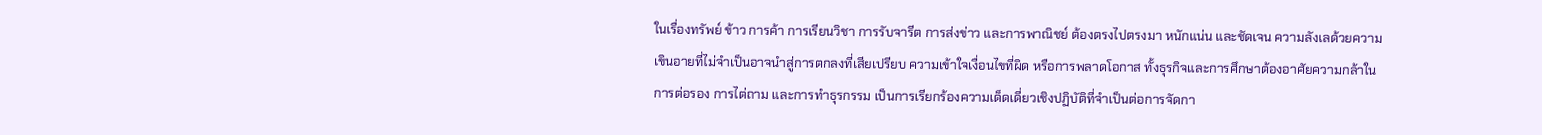ในเรื่องทรัพย์ ข้าว การค้า การเรียนวิชา การรับจารีต การส่งข่าว และการพาณิชย์ ต้องตรงไปตรงมา หนักแน่น และชัดเจน ความลังเลด้วยความเขินอายที่ไม่จำเป็นอาจนำสู่การตกลงที่เสียเปรียบ ความเข้าใจเงื่อนไขที่ผิด หรือการพลาดโอกาส ทั้งธุรกิจและการศึกษาต้องอาศัยความกล้าในการต่อรอง การไต่ถาม และการทำธุรกรรม เป็นการเรียกร้องความเด็ดเดี่ยวเชิงปฏิบัติที่จำเป็นต่อการจัดกา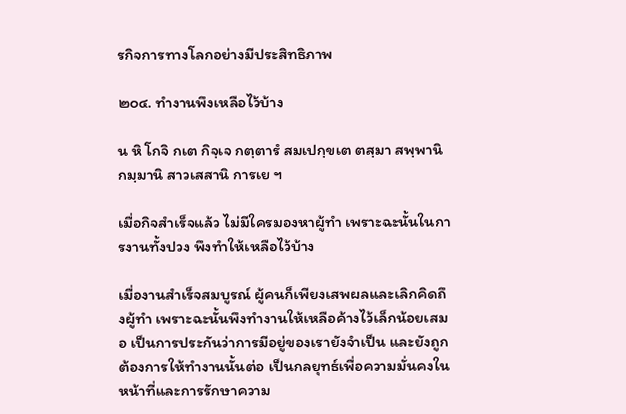รกิจการทางโลกอย่างมีประสิทธิภาพ

๒๐๔. ทำงานพึงเหลือไว้บ้าง

น หิ โกจิ กเต กิจฺเจ กตฺตารํ สมเปกฺขเต ตสฺมา สพฺพานิ กมฺมานิ สาวเสสานิ การเย ฯ

เมื่อกิจสำเร็จแล้ว ไม่มีใครมองหาผู้ทำ เพราะฉะนั้นในการงานทั้งปวง พึงทำให้เหลือไว้บ้าง

เมื่องานสำเร็จสมบูรณ์ ผู้คนก็เพียงเสพผลและเลิกคิดถึงผู้ทำ เพราะฉะนั้นพึงทำงานให้เหลือค้างไว้เล็กน้อยเสมอ เป็นการประกันว่าการมีอยู่ของเรายังจำเป็น และยังถูกต้องการให้ทำงานนั้นต่อ เป็นกลยุทธ์เพื่อความมั่นคงในหน้าที่และการรักษาความ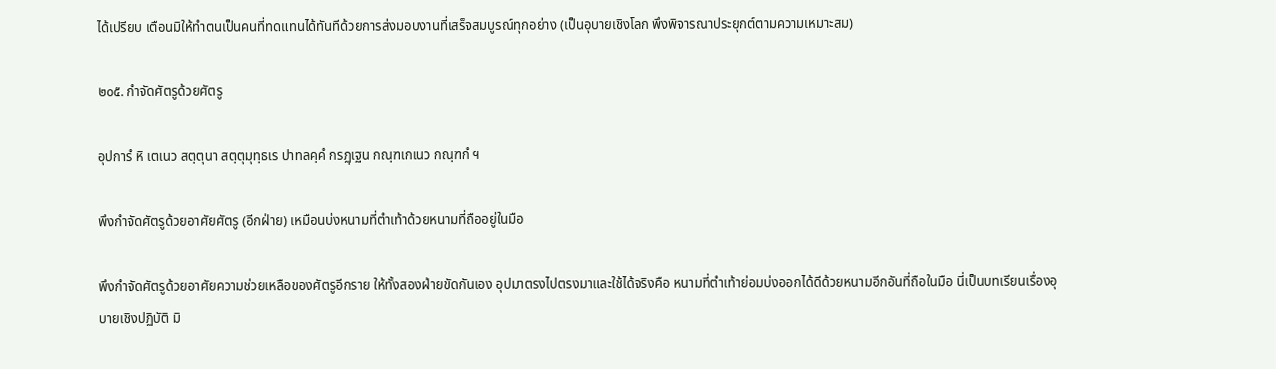ได้เปรียบ เตือนมิให้ทำตนเป็นคนที่ทดแทนได้ทันทีด้วยการส่งมอบงานที่เสร็จสมบูรณ์ทุกอย่าง (เป็นอุบายเชิงโลก พึงพิจารณาประยุกต์ตามความเหมาะสม)

๒๐๕. กำจัดศัตรูด้วยศัตรู

อุปการํ หิ เตเนว สตฺตุนา สตฺตุมุทฺธเร ปาทลคฺคํ กรฏฺเฐน กณฺฑเกเนว กณฺฑกํ ฯ

พึงกำจัดศัตรูด้วยอาศัยศัตรู (อีกฝ่าย) เหมือนบ่งหนามที่ตำเท้าด้วยหนามที่ถืออยู่ในมือ

พึงกำจัดศัตรูด้วยอาศัยความช่วยเหลือของศัตรูอีกราย ให้ทั้งสองฝ่ายขัดกันเอง อุปมาตรงไปตรงมาและใช้ได้จริงคือ หนามที่ตำเท้าย่อมบ่งออกได้ดีด้วยหนามอีกอันที่ถือในมือ นี่เป็นบทเรียนเรื่องอุบายเชิงปฏิบัติ มิ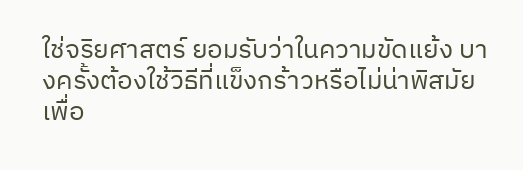ใช่จริยศาสตร์ ยอมรับว่าในความขัดแย้ง บางครั้งต้องใช้วิธีที่แข็งกร้าวหรือไม่น่าพิสมัยเพื่อ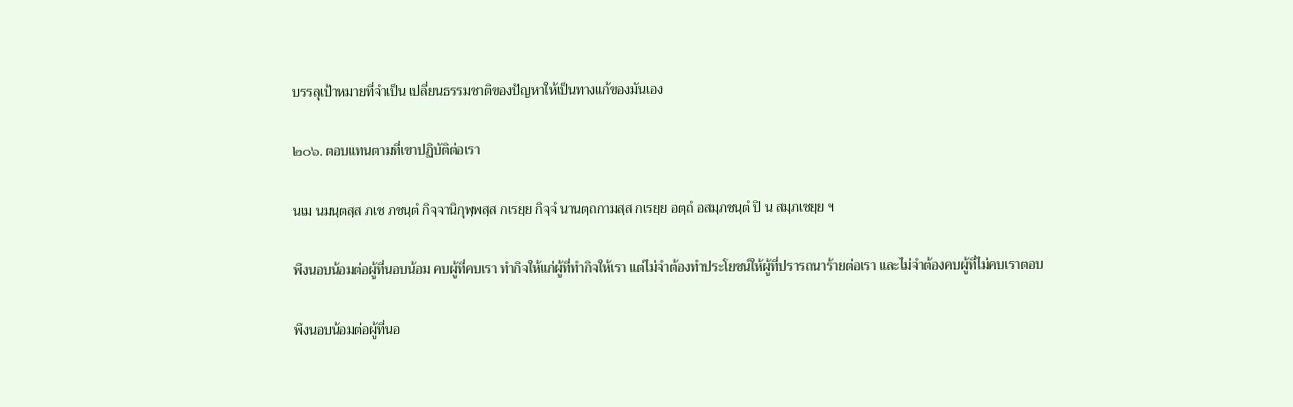บรรลุเป้าหมายที่จำเป็น เปลี่ยนธรรมชาติของปัญหาให้เป็นทางแก้ของมันเอง

๒๐๖. ตอบแทนตามที่เขาปฏิบัติต่อเรา

นเม นมนฺตสฺส ภเช ภชนฺตํ กิจฺจานิกุพฺพสฺส กเรยฺย กิจฺจํ นานตฺถกามสฺส กเรยฺย อตฺถํ อสมฺภชนฺตํ ปิ น สมฺภเชยฺย ฯ

พึงนอบน้อมต่อผู้ที่นอบน้อม คบผู้ที่คบเรา ทำกิจให้แก่ผู้ที่ทำกิจให้เรา แต่ไม่จำต้องทำประโยชน์ให้ผู้ที่ปรารถนาร้ายต่อเรา และไม่จำต้องคบผู้ที่ไม่คบเราตอบ

พึงนอบน้อมต่อผู้ที่นอ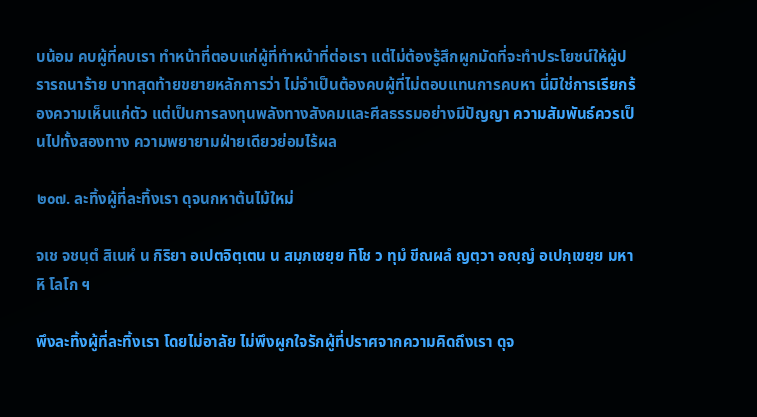บน้อม คบผู้ที่คบเรา ทำหน้าที่ตอบแก่ผู้ที่ทำหน้าที่ต่อเรา แต่ไม่ต้องรู้สึกผูกมัดที่จะทำประโยชน์ให้ผู้ปรารถนาร้าย บาทสุดท้ายขยายหลักการว่า ไม่จำเป็นต้องคบผู้ที่ไม่ตอบแทนการคบหา นี่มิใช่การเรียกร้องความเห็นแก่ตัว แต่เป็นการลงทุนพลังทางสังคมและศีลธรรมอย่างมีปัญญา ความสัมพันธ์ควรเป็นไปทั้งสองทาง ความพยายามฝ่ายเดียวย่อมไร้ผล

๒๐๗. ละทิ้งผู้ที่ละทิ้งเรา ดุจนกหาต้นไม้ใหม่

จเช จชนฺตํ สิเนหํ น กิริยา อเปตจิตฺเตน น สมฺภเชยฺย ทิโช ว ทุมํ ขีณผลํ ญตฺวา อญฺญํ อเปกฺเขยฺย มหา หิ โลโก ฯ

พึงละทิ้งผู้ที่ละทิ้งเรา โดยไม่อาลัย ไม่พึงผูกใจรักผู้ที่ปราศจากความคิดถึงเรา ดุจ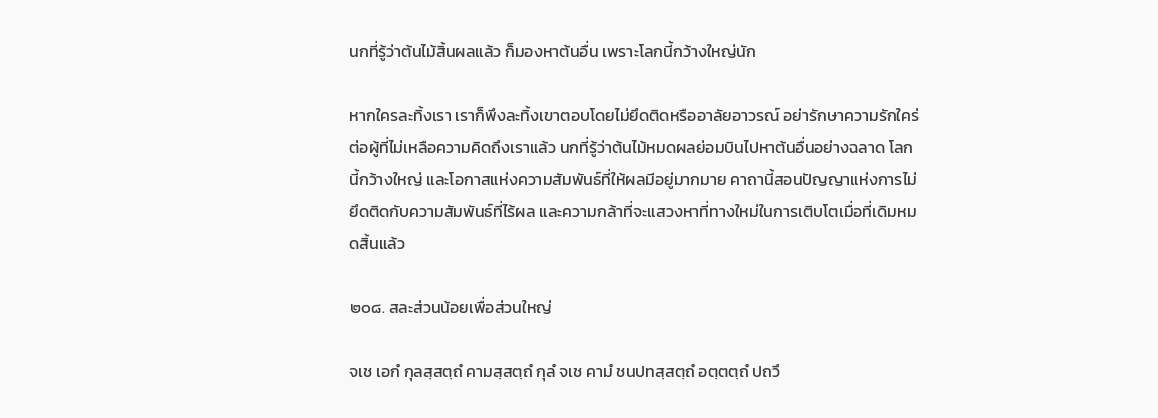นกที่รู้ว่าต้นไม้สิ้นผลแล้ว ก็มองหาต้นอื่น เพราะโลกนี้กว้างใหญ่นัก

หากใครละทิ้งเรา เราก็พึงละทิ้งเขาตอบโดยไม่ยึดติดหรืออาลัยอาวรณ์ อย่ารักษาความรักใคร่ต่อผู้ที่ไม่เหลือความคิดถึงเราแล้ว นกที่รู้ว่าต้นไม้หมดผลย่อมบินไปหาต้นอื่นอย่างฉลาด โลกนี้กว้างใหญ่ และโอกาสแห่งความสัมพันธ์ที่ให้ผลมีอยู่มากมาย คาถานี้สอนปัญญาแห่งการไม่ยึดติดกับความสัมพันธ์ที่ไร้ผล และความกล้าที่จะแสวงหาที่ทางใหม่ในการเติบโตเมื่อที่เดิมหมดสิ้นแล้ว

๒๐๘. สละส่วนน้อยเพื่อส่วนใหญ่

จเช เอกํ กุลสฺสตฺถํ คามสฺสตฺถํ กุลํ จเช คามํ ชนปทสฺสตฺถํ อตฺตตฺถํ ปถวึ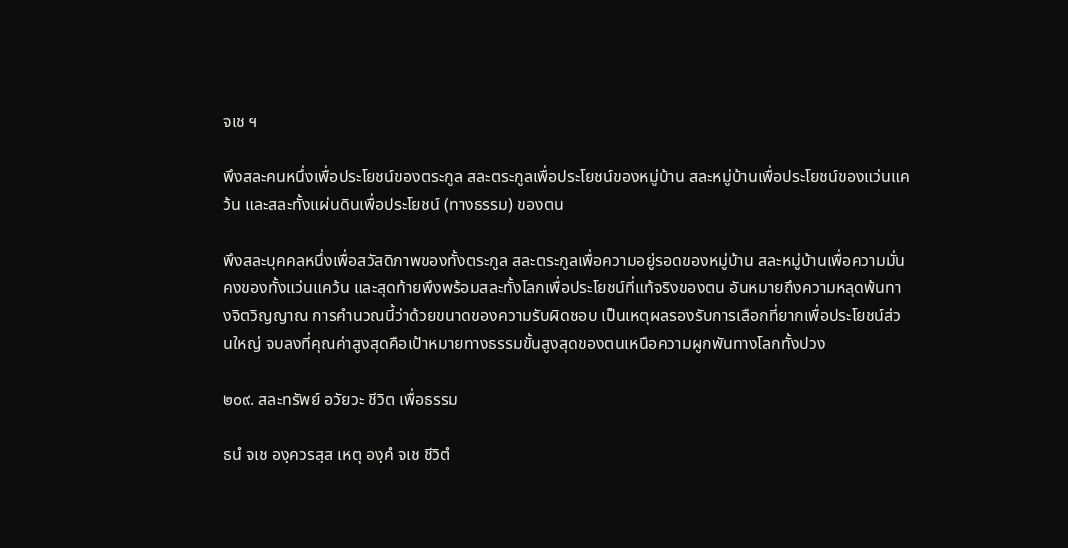จเช ฯ

พึงสละคนหนึ่งเพื่อประโยชน์ของตระกูล สละตระกูลเพื่อประโยชน์ของหมู่บ้าน สละหมู่บ้านเพื่อประโยชน์ของแว่นแคว้น และสละทั้งแผ่นดินเพื่อประโยชน์ (ทางธรรม) ของตน

พึงสละบุคคลหนึ่งเพื่อสวัสดิภาพของทั้งตระกูล สละตระกูลเพื่อความอยู่รอดของหมู่บ้าน สละหมู่บ้านเพื่อความมั่นคงของทั้งแว่นแคว้น และสุดท้ายพึงพร้อมสละทั้งโลกเพื่อประโยชน์ที่แท้จริงของตน อันหมายถึงความหลุดพ้นทางจิตวิญญาณ การคำนวณนี้ว่าด้วยขนาดของความรับผิดชอบ เป็นเหตุผลรองรับการเลือกที่ยากเพื่อประโยชน์ส่วนใหญ่ จบลงที่คุณค่าสูงสุดคือเป้าหมายทางธรรมขั้นสูงสุดของตนเหนือความผูกพันทางโลกทั้งปวง

๒๐๙. สละทรัพย์ อวัยวะ ชีวิต เพื่อธรรม

ธนํ จเช องฺควรสฺส เหตุ องฺคํ จเช ชีวิตํ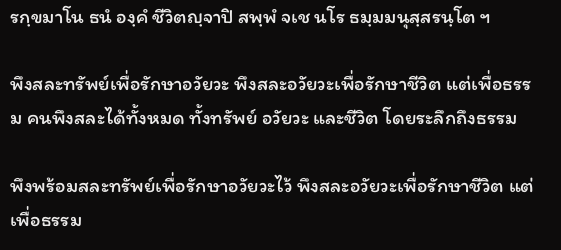รกฺขมาโน ธนํ องฺคํ ชีวิตญฺจาปิ สพฺพํ จเช นโร ธมฺมมนุสฺสรนฺโต ฯ

พึงสละทรัพย์เพื่อรักษาอวัยวะ พึงสละอวัยวะเพื่อรักษาชีวิต แต่เพื่อธรรม คนพึงสละได้ทั้งหมด ทั้งทรัพย์ อวัยวะ และชีวิต โดยระลึกถึงธรรม

พึงพร้อมสละทรัพย์เพื่อรักษาอวัยวะไว้ พึงสละอวัยวะเพื่อรักษาชีวิต แต่เพื่อธรรม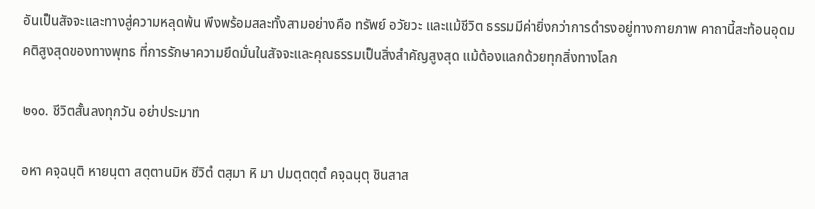อันเป็นสัจจะและทางสู่ความหลุดพ้น พึงพร้อมสละทั้งสามอย่างคือ ทรัพย์ อวัยวะ และแม้ชีวิต ธรรมมีค่ายิ่งกว่าการดำรงอยู่ทางกายภาพ คาถานี้สะท้อนอุดมคติสูงสุดของทางพุทธ ที่การรักษาความยึดมั่นในสัจจะและคุณธรรมเป็นสิ่งสำคัญสูงสุด แม้ต้องแลกด้วยทุกสิ่งทางโลก

๒๑๐. ชีวิตสั้นลงทุกวัน อย่าประมาท

อหา คจฺฉนฺติ หายนฺตา สตฺตานมิห ชีวิตํ ตสฺมา หิ มา ปมตฺตตฺตํ คจฺฉนฺตุ ชินสาส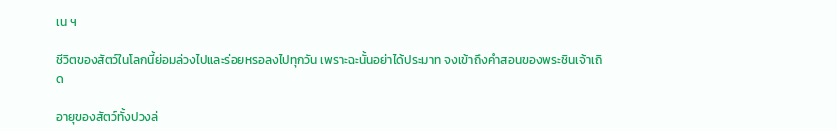เน ฯ

ชีวิตของสัตว์ในโลกนี้ย่อมล่วงไปและร่อยหรอลงไปทุกวัน เพราะฉะนั้นอย่าได้ประมาท จงเข้าถึงคำสอนของพระชินเจ้าเถิด

อายุของสัตว์ทั้งปวงล่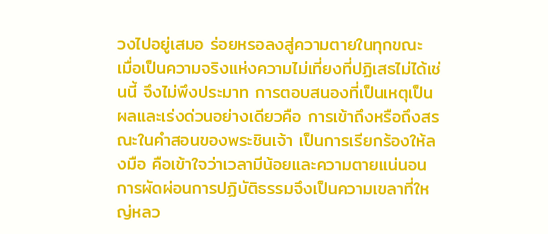วงไปอยู่เสมอ ร่อยหรอลงสู่ความตายในทุกขณะ เมื่อเป็นความจริงแห่งความไม่เที่ยงที่ปฏิเสธไม่ได้เช่นนี้ จึงไม่พึงประมาท การตอบสนองที่เป็นเหตุเป็นผลและเร่งด่วนอย่างเดียวคือ การเข้าถึงหรือถึงสรณะในคำสอนของพระชินเจ้า เป็นการเรียกร้องให้ลงมือ คือเข้าใจว่าเวลามีน้อยและความตายแน่นอน การผัดผ่อนการปฏิบัติธรรมจึงเป็นความเขลาที่ใหญ่หลว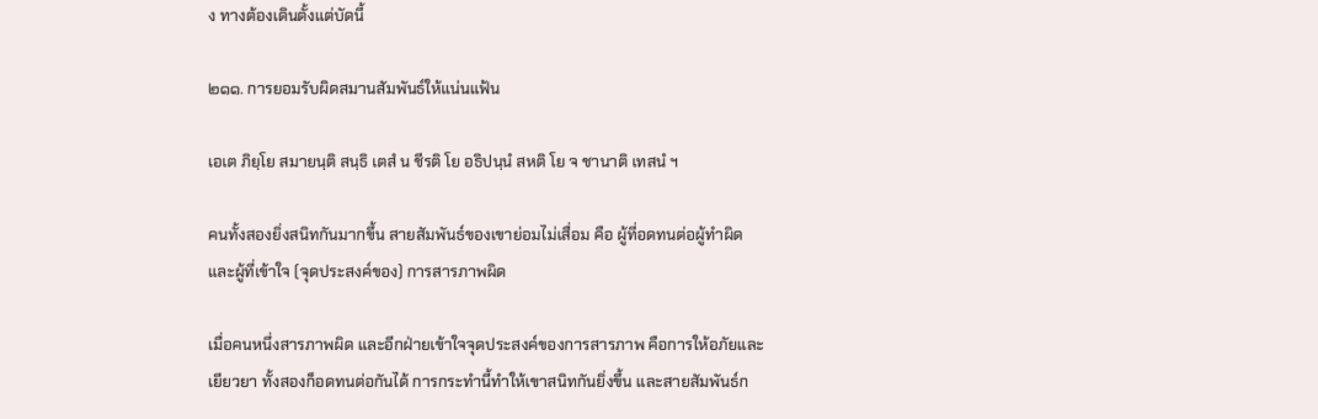ง ทางต้องเดินตั้งแต่บัดนี้

๒๑๑. การยอมรับผิดสมานสัมพันธ์ให้แน่นแฟ้น

เอเต ภิยฺโย สมายนฺติ สนฺธิ เตสํ น ชีรติ โย อธิปนฺนํ สหติ โย จ ชานาติ เทสนํ ฯ

คนทั้งสองยิ่งสนิทกันมากขึ้น สายสัมพันธ์ของเขาย่อมไม่เสื่อม คือ ผู้ที่อดทนต่อผู้ทำผิด และผู้ที่เข้าใจ (จุดประสงค์ของ) การสารภาพผิด

เมื่อคนหนึ่งสารภาพผิด และอีกฝ่ายเข้าใจจุดประสงค์ของการสารภาพ คือการให้อภัยและเยียวยา ทั้งสองก็อดทนต่อกันได้ การกระทำนี้ทำให้เขาสนิทกันยิ่งขึ้น และสายสัมพันธ์ก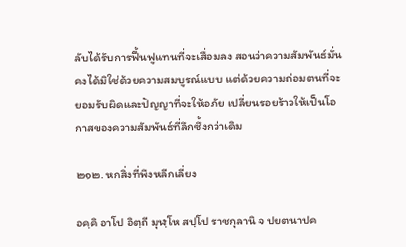ลับได้รับการฟื้นฟูแทนที่จะเสื่อมลง สอนว่าความสัมพันธ์มั่นคงได้มิใช่ด้วยความสมบูรณ์แบบ แต่ด้วยความถ่อมตนที่จะยอมรับผิดและปัญญาที่จะให้อภัย เปลี่ยนรอยร้าวให้เป็นโอกาสของความสัมพันธ์ที่ลึกซึ้งกว่าเดิม

๒๑๒. หกสิ่งที่พึงหลีกเลี่ยง

อคฺคิ อาโป อิตฺถี มุฬฺโห สปฺโป ราชกุลานิ จ ปยตนาปค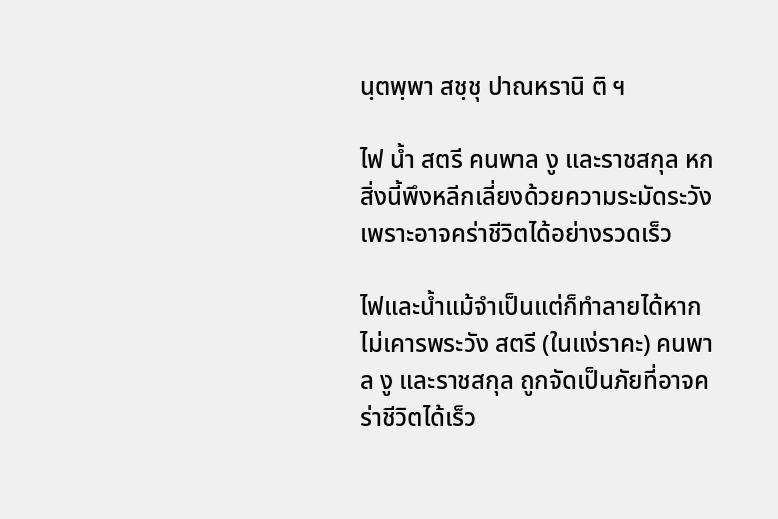นฺตพฺพา สชฺชุ ปาณหรานิ ติ ฯ

ไฟ น้ำ สตรี คนพาล งู และราชสกุล หกสิ่งนี้พึงหลีกเลี่ยงด้วยความระมัดระวัง เพราะอาจคร่าชีวิตได้อย่างรวดเร็ว

ไฟและน้ำแม้จำเป็นแต่ก็ทำลายได้หากไม่เคารพระวัง สตรี (ในแง่ราคะ) คนพาล งู และราชสกุล ถูกจัดเป็นภัยที่อาจคร่าชีวิตได้เร็ว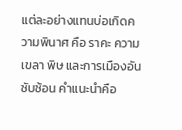แต่ละอย่างแทนบ่อเกิดความพินาศ คือ ราคะ ความเขลา พิษ และการเมืองอันซับซ้อน คำแนะนำคือ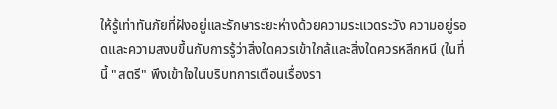ให้รู้เท่าทันภัยที่ฝังอยู่และรักษาระยะห่างด้วยความระแวดระวัง ความอยู่รอดและความสงบขึ้นกับการรู้ว่าสิ่งใดควรเข้าใกล้และสิ่งใดควรหลีกหนี (ในที่นี้ "สตรี" พึงเข้าใจในบริบทการเตือนเรื่องรา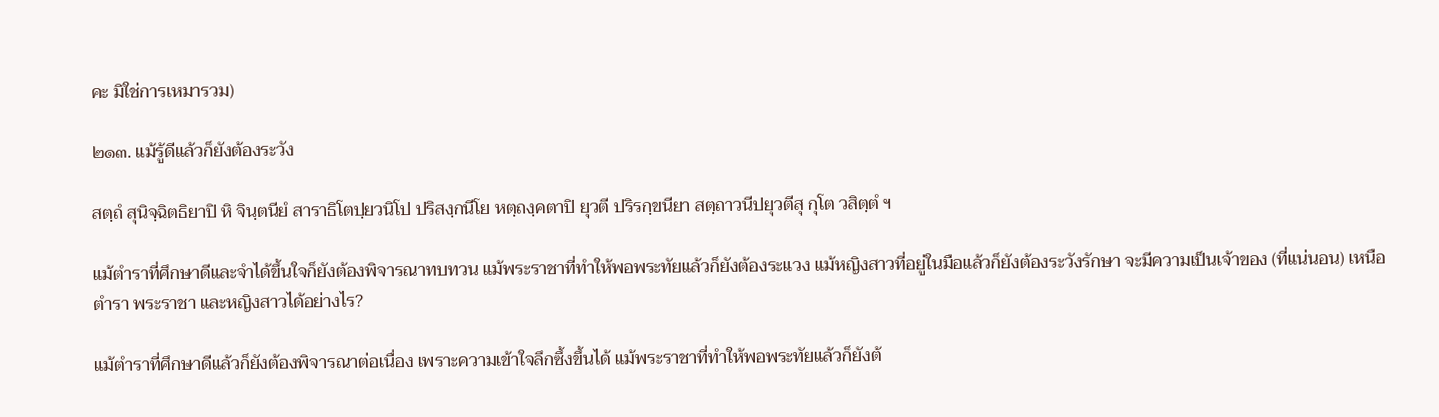คะ มิใช่การเหมารวม)

๒๑๓. แม้รู้ดีแล้วก็ยังต้องระวัง

สตฺถํ สุนิจฺฉิตธิยาปิ หิ จินฺตนียํ สาราธิโตปฺยวนิโป ปริสงฺกนีโย หตฺถงฺคตาปิ ยุวตี ปริรกฺขนียา สตฺถาวนีปยุวตีสุ กุโต วสิตฺตํ ฯ

แม้ตำราที่ศึกษาดีและจำได้ขึ้นใจก็ยังต้องพิจารณาทบทวน แม้พระราชาที่ทำให้พอพระทัยแล้วก็ยังต้องระแวง แม้หญิงสาวที่อยู่ในมือแล้วก็ยังต้องระวังรักษา จะมีความเป็นเจ้าของ (ที่แน่นอน) เหนือตำรา พระราชา และหญิงสาวได้อย่างไร?

แม้ตำราที่ศึกษาดีแล้วก็ยังต้องพิจารณาต่อเนื่อง เพราะความเข้าใจลึกซึ้งขึ้นได้ แม้พระราชาที่ทำให้พอพระทัยแล้วก็ยังต้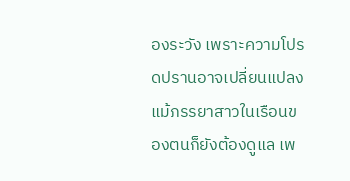องระวัง เพราะความโปรดปรานอาจเปลี่ยนแปลง แม้ภรรยาสาวในเรือนของตนก็ยังต้องดูแล เพ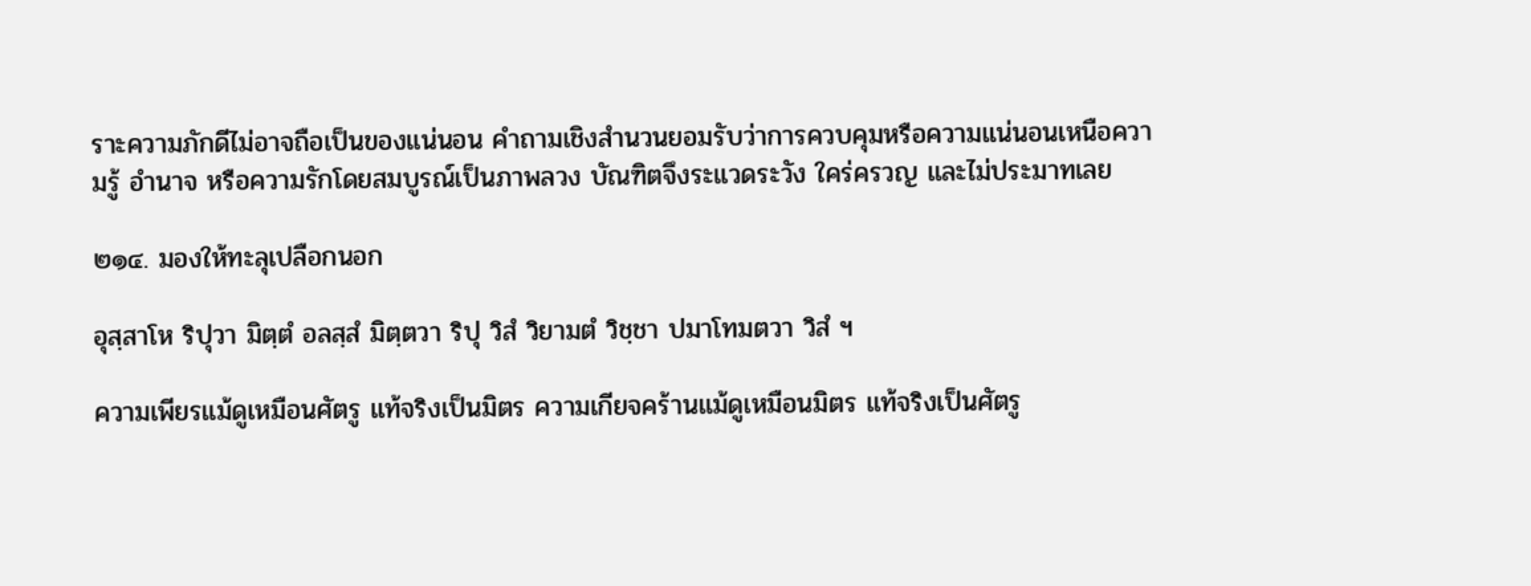ราะความภักดีไม่อาจถือเป็นของแน่นอน คำถามเชิงสำนวนยอมรับว่าการควบคุมหรือความแน่นอนเหนือความรู้ อำนาจ หรือความรักโดยสมบูรณ์เป็นภาพลวง บัณฑิตจึงระแวดระวัง ใคร่ครวญ และไม่ประมาทเลย

๒๑๔. มองให้ทะลุเปลือกนอก

อุสฺสาโห ริปุวา มิตฺตํ อลสฺสํ มิตฺตวา ริปุ วิสํ วิยามตํ วิชฺชา ปมาโทมตวา วิสํ ฯ

ความเพียรแม้ดูเหมือนศัตรู แท้จริงเป็นมิตร ความเกียจคร้านแม้ดูเหมือนมิตร แท้จริงเป็นศัตรู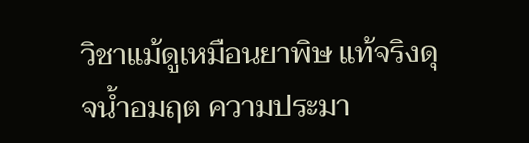วิชาแม้ดูเหมือนยาพิษ แท้จริงดุจน้ำอมฤต ความประมา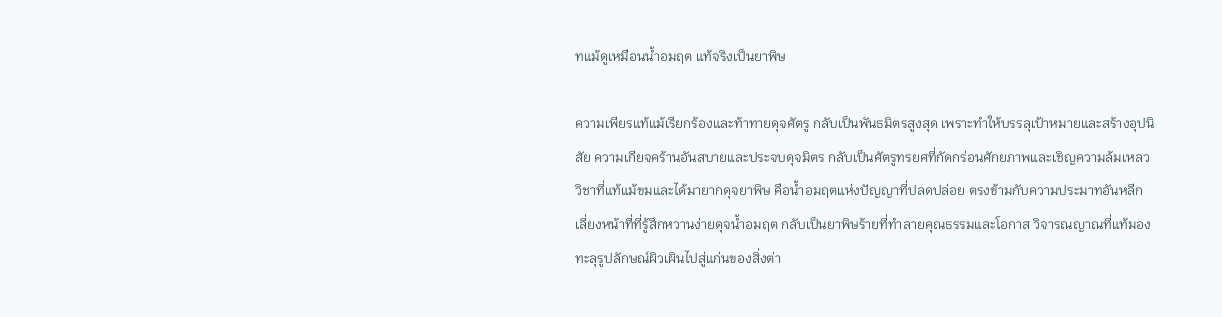ทแม้ดูเหมือนน้ำอมฤต แท้จริงเป็นยาพิษ

ความเพียรแท้แม้เรียกร้องและท้าทายดุจศัตรู กลับเป็นพันธมิตรสูงสุด เพราะทำให้บรรลุเป้าหมายและสร้างอุปนิสัย ความเกียจคร้านอันสบายและประจบดุจมิตร กลับเป็นศัตรูทรยศที่กัดกร่อนศักยภาพและเชิญความล้มเหลว วิชาที่แท้แม้ขมและได้มายากดุจยาพิษ คือน้ำอมฤตแห่งปัญญาที่ปลดปล่อย ตรงข้ามกับความประมาทอันหลีกเลี่ยงหน้าที่ที่รู้สึกหวานง่ายดุจน้ำอมฤต กลับเป็นยาพิษร้ายที่ทำลายคุณธรรมและโอกาส วิจารณญาณที่แท้มองทะลุรูปลักษณ์ผิวเผินไปสู่แก่นของสิ่งต่า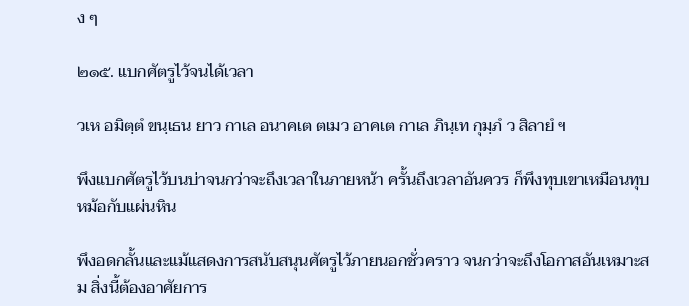ง ๆ

๒๑๕. แบกศัตรูไว้จนได้เวลา

วเห อมิตฺตํ ขนฺเธน ยาว กาเล อนาคเต ตเมว อาคเต กาเล ภินฺเท กุมฺภํ ว สิลายํ ฯ

พึงแบกศัตรูไว้บนบ่าจนกว่าจะถึงเวลาในภายหน้า ครั้นถึงเวลาอันควร ก็พึงทุบเขาเหมือนทุบหม้อกับแผ่นหิน

พึงอดกลั้นและแม้แสดงการสนับสนุนศัตรูไว้ภายนอกชั่วคราว จนกว่าจะถึงโอกาสอันเหมาะสม สิ่งนี้ต้องอาศัยการ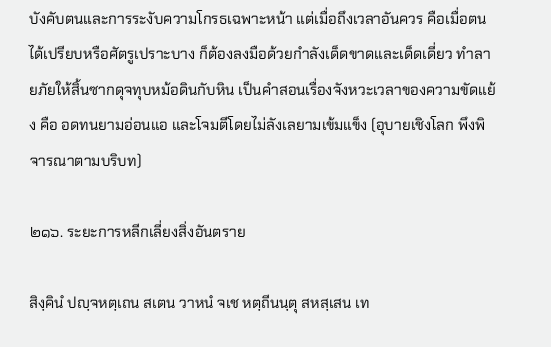บังคับตนและการระงับความโกรธเฉพาะหน้า แต่เมื่อถึงเวลาอันควร คือเมื่อตนได้เปรียบหรือศัตรูเปราะบาง ก็ต้องลงมือด้วยกำลังเด็ดขาดและเด็ดเดี่ยว ทำลายภัยให้สิ้นซากดุจทุบหม้อดินกับหิน เป็นคำสอนเรื่องจังหวะเวลาของความขัดแย้ง คือ อดทนยามอ่อนแอ และโจมตีโดยไม่ลังเลยามเข้มแข็ง (อุบายเชิงโลก พึงพิจารณาตามบริบท)

๒๑๖. ระยะการหลีกเลี่ยงสิ่งอันตราย

สิงฺคินํ ปญฺจหตฺเถน สเตน วาหนํ จเช หตฺถีนนฺตุ สหสฺเสน เท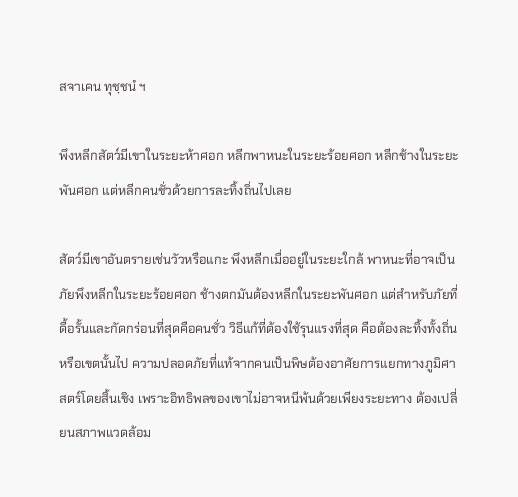สจาเคน ทุชฺชนํ ฯ

พึงหลีกสัตว์มีเขาในระยะห้าศอก หลีกพาหนะในระยะร้อยศอก หลีกช้างในระยะพันศอก แต่หลีกคนชั่วด้วยการละทิ้งถิ่นไปเลย

สัตว์มีเขาอันตรายเช่นวัวหรือแกะ พึงหลีกเมื่ออยู่ในระยะใกล้ พาหนะที่อาจเป็นภัยพึงหลีกในระยะร้อยศอก ช้างตกมันต้องหลีกในระยะพันศอก แต่สำหรับภัยที่ดื้อรั้นและกัดกร่อนที่สุดคือคนชั่ว วิธีแก้ที่ต้องใช้รุนแรงที่สุด คือต้องละทิ้งทั้งถิ่นหรือเขตนั้นไป ความปลอดภัยที่แท้จากคนเป็นพิษต้องอาศัยการแยกทางภูมิศาสตร์โดยสิ้นเชิง เพราะอิทธิพลของเขาไม่อาจหนีพ้นด้วยเพียงระยะทาง ต้องเปลี่ยนสภาพแวดล้อม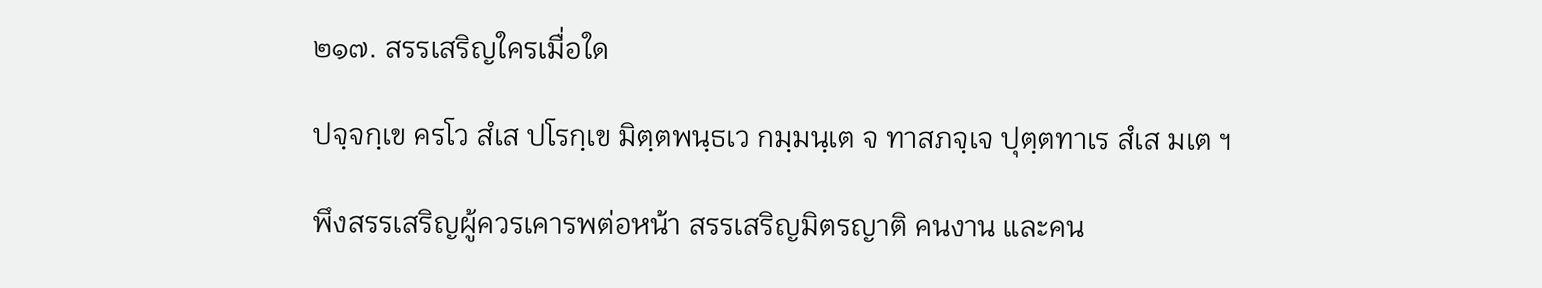๒๑๗. สรรเสริญใครเมื่อใด

ปจฺจกฺเข ครโว สํเส ปโรกฺเข มิตฺตพนฺธเว กมฺมนฺเต จ ทาสภจฺเจ ปุตฺตทาเร สํเส มเต ฯ

พึงสรรเสริญผู้ควรเคารพต่อหน้า สรรเสริญมิตรญาติ คนงาน และคน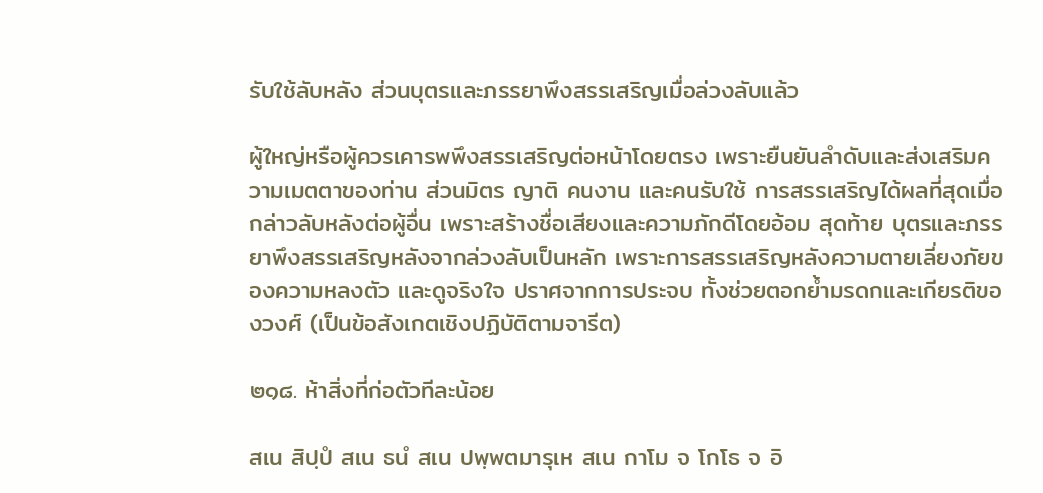รับใช้ลับหลัง ส่วนบุตรและภรรยาพึงสรรเสริญเมื่อล่วงลับแล้ว

ผู้ใหญ่หรือผู้ควรเคารพพึงสรรเสริญต่อหน้าโดยตรง เพราะยืนยันลำดับและส่งเสริมความเมตตาของท่าน ส่วนมิตร ญาติ คนงาน และคนรับใช้ การสรรเสริญได้ผลที่สุดเมื่อกล่าวลับหลังต่อผู้อื่น เพราะสร้างชื่อเสียงและความภักดีโดยอ้อม สุดท้าย บุตรและภรรยาพึงสรรเสริญหลังจากล่วงลับเป็นหลัก เพราะการสรรเสริญหลังความตายเลี่ยงภัยของความหลงตัว และดูจริงใจ ปราศจากการประจบ ทั้งช่วยตอกย้ำมรดกและเกียรติของวงศ์ (เป็นข้อสังเกตเชิงปฏิบัติตามจารีต)

๒๑๘. ห้าสิ่งที่ก่อตัวทีละน้อย

สเน สิปฺปํ สเน ธนํ สเน ปพฺพตมารุเห สเน กาโม จ โกโธ จ อิ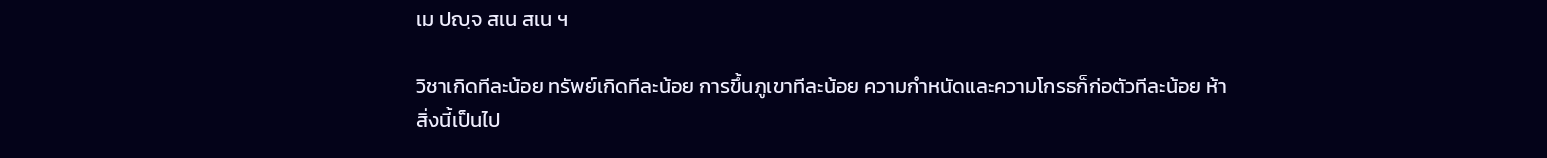เม ปญฺจ สเน สเน ฯ

วิชาเกิดทีละน้อย ทรัพย์เกิดทีละน้อย การขึ้นภูเขาทีละน้อย ความกำหนัดและความโกรธก็ก่อตัวทีละน้อย ห้าสิ่งนี้เป็นไป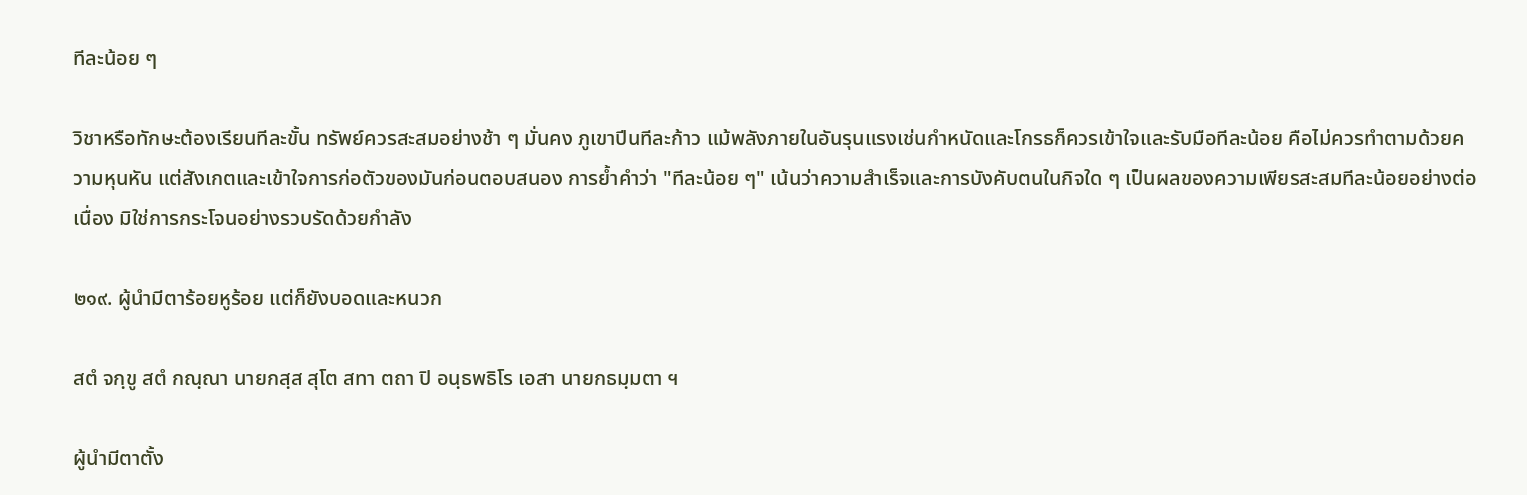ทีละน้อย ๆ

วิชาหรือทักษะต้องเรียนทีละขั้น ทรัพย์ควรสะสมอย่างช้า ๆ มั่นคง ภูเขาปีนทีละก้าว แม้พลังภายในอันรุนแรงเช่นกำหนัดและโกรธก็ควรเข้าใจและรับมือทีละน้อย คือไม่ควรทำตามด้วยความหุนหัน แต่สังเกตและเข้าใจการก่อตัวของมันก่อนตอบสนอง การย้ำคำว่า "ทีละน้อย ๆ" เน้นว่าความสำเร็จและการบังคับตนในกิจใด ๆ เป็นผลของความเพียรสะสมทีละน้อยอย่างต่อเนื่อง มิใช่การกระโจนอย่างรวบรัดด้วยกำลัง

๒๑๙. ผู้นำมีตาร้อยหูร้อย แต่ก็ยังบอดและหนวก

สตํ จกฺขู สตํ กณฺณา นายกสฺส สุโต สทา ตถา ปิ อนฺธพธิโร เอสา นายกธมฺมตา ฯ

ผู้นำมีตาตั้ง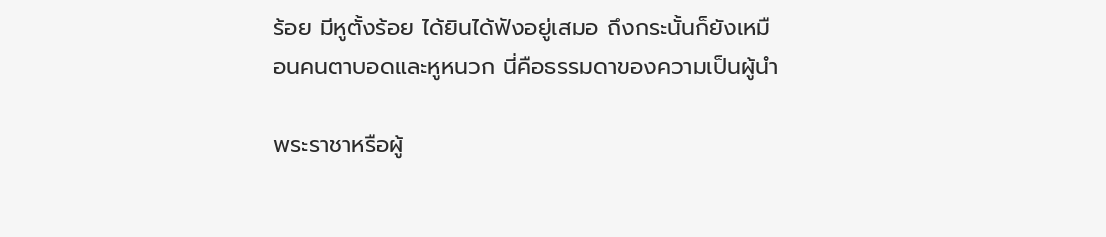ร้อย มีหูตั้งร้อย ได้ยินได้ฟังอยู่เสมอ ถึงกระนั้นก็ยังเหมือนคนตาบอดและหูหนวก นี่คือธรรมดาของความเป็นผู้นำ

พระราชาหรือผู้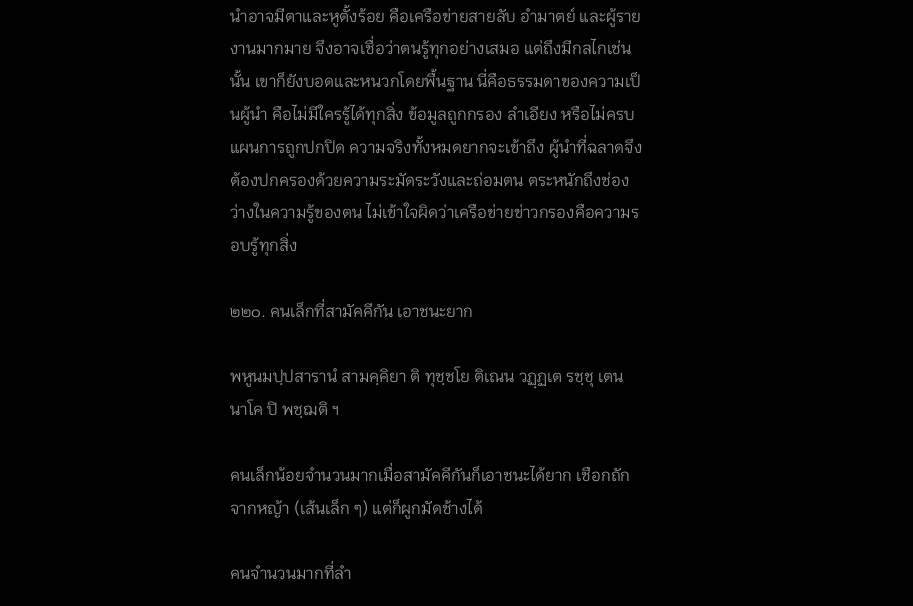นำอาจมีตาและหูตั้งร้อย คือเครือข่ายสายลับ อำมาตย์ และผู้รายงานมากมาย จึงอาจเชื่อว่าตนรู้ทุกอย่างเสมอ แต่ถึงมีกลไกเช่นนั้น เขาก็ยังบอดและหนวกโดยพื้นฐาน นี่คือธรรมดาของความเป็นผู้นำ คือไม่มีใครรู้ได้ทุกสิ่ง ข้อมูลถูกกรอง ลำเอียง หรือไม่ครบ แผนการถูกปกปิด ความจริงทั้งหมดยากจะเข้าถึง ผู้นำที่ฉลาดจึงต้องปกครองด้วยความระมัดระวังและถ่อมตน ตระหนักถึงช่องว่างในความรู้ของตน ไม่เข้าใจผิดว่าเครือข่ายข่าวกรองคือความรอบรู้ทุกสิ่ง

๒๒๐. คนเล็กที่สามัคคีกัน เอาชนะยาก

พหูนมปฺปสารานํ สามคฺคิยา ติ ทุชฺชโย ติเณน วฏฺฏเต รชฺชุ เตน นาโค ปิ พชฺฌติ ฯ

คนเล็กน้อยจำนวนมากเมื่อสามัคคีกันก็เอาชนะได้ยาก เชือกถักจากหญ้า (เส้นเล็ก ๆ) แต่ก็ผูกมัดช้างได้

คนจำนวนมากที่ลำ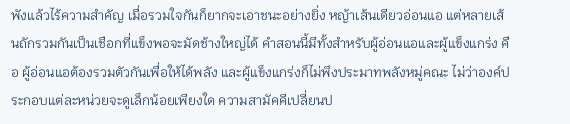พังแล้วไร้ความสำคัญ เมื่อรวมใจกันก็ยากจะเอาชนะอย่างยิ่ง หญ้าเส้นเดียวอ่อนแอ แต่หลายเส้นถักรวมกันเป็นเชือกที่แข็งพอจะมัดช้างใหญ่ได้ คำสอนนี้มีทั้งสำหรับผู้อ่อนแอและผู้แข็งแกร่ง คือ ผู้อ่อนแอต้องรวมตัวกันเพื่อให้ได้พลัง และผู้แข็งแกร่งก็ไม่พึงประมาทพลังหมู่คณะ ไม่ว่าองค์ประกอบแต่ละหน่วยจะดูเล็กน้อยเพียงใด ความสามัคคีเปลี่ยนป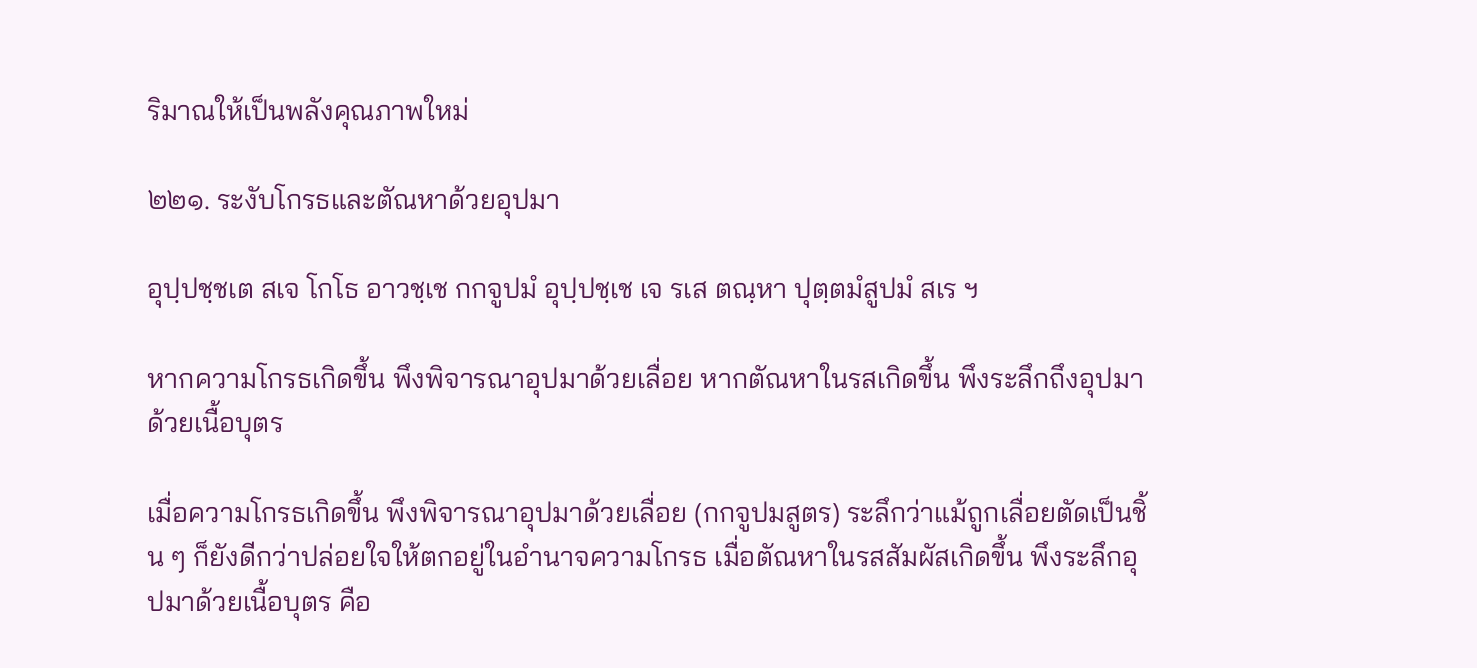ริมาณให้เป็นพลังคุณภาพใหม่

๒๒๑. ระงับโกรธและตัณหาด้วยอุปมา

อุปฺปชฺชเต สเจ โกโธ อาวชฺเช กกจูปมํ อุปฺปชฺเช เจ รเส ตณฺหา ปุตฺตมํสูปมํ สเร ฯ

หากความโกรธเกิดขึ้น พึงพิจารณาอุปมาด้วยเลื่อย หากตัณหาในรสเกิดขึ้น พึงระลึกถึงอุปมาด้วยเนื้อบุตร

เมื่อความโกรธเกิดขึ้น พึงพิจารณาอุปมาด้วยเลื่อย (กกจูปมสูตร) ระลึกว่าแม้ถูกเลื่อยตัดเป็นชิ้น ๆ ก็ยังดีกว่าปล่อยใจให้ตกอยู่ในอำนาจความโกรธ เมื่อตัณหาในรสสัมผัสเกิดขึ้น พึงระลึกอุปมาด้วยเนื้อบุตร คือ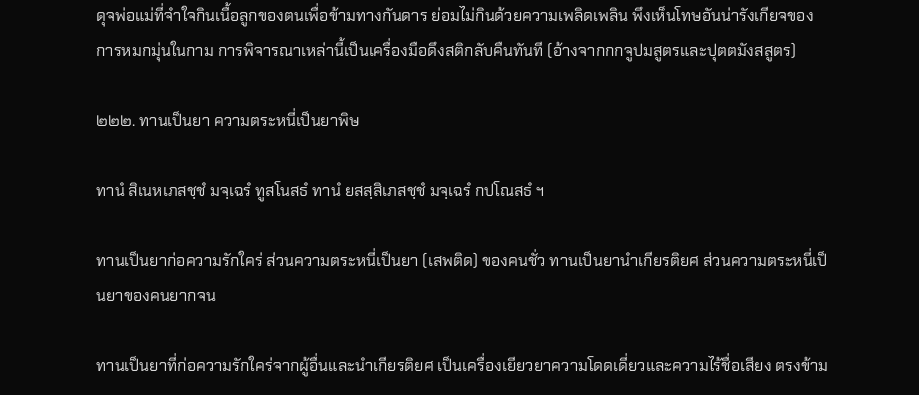ดุจพ่อแม่ที่จำใจกินเนื้อลูกของตนเพื่อข้ามทางกันดาร ย่อมไม่กินด้วยความเพลิดเพลิน พึงเห็นโทษอันน่ารังเกียจของการหมกมุ่นในกาม การพิจารณาเหล่านี้เป็นเครื่องมือดึงสติกลับคืนทันที (อ้างจากกกจูปมสูตรและปุตตมังสสูตร)

๒๒๒. ทานเป็นยา ความตระหนี่เป็นยาพิษ

ทานํ สิเนหเภสชฺชํ มจฺเฉรํ ทูสโนสธํ ทานํ ยสสฺสิเภสชฺชํ มจฺเฉรํ กปโณสธํ ฯ

ทานเป็นยาก่อความรักใคร่ ส่วนความตระหนี่เป็นยา (เสพติด) ของคนชั่ว ทานเป็นยานำเกียรติยศ ส่วนความตระหนี่เป็นยาของคนยากจน

ทานเป็นยาที่ก่อความรักใคร่จากผู้อื่นและนำเกียรติยศ เป็นเครื่องเยียวยาความโดดเดี่ยวและความไร้ชื่อเสียง ตรงข้าม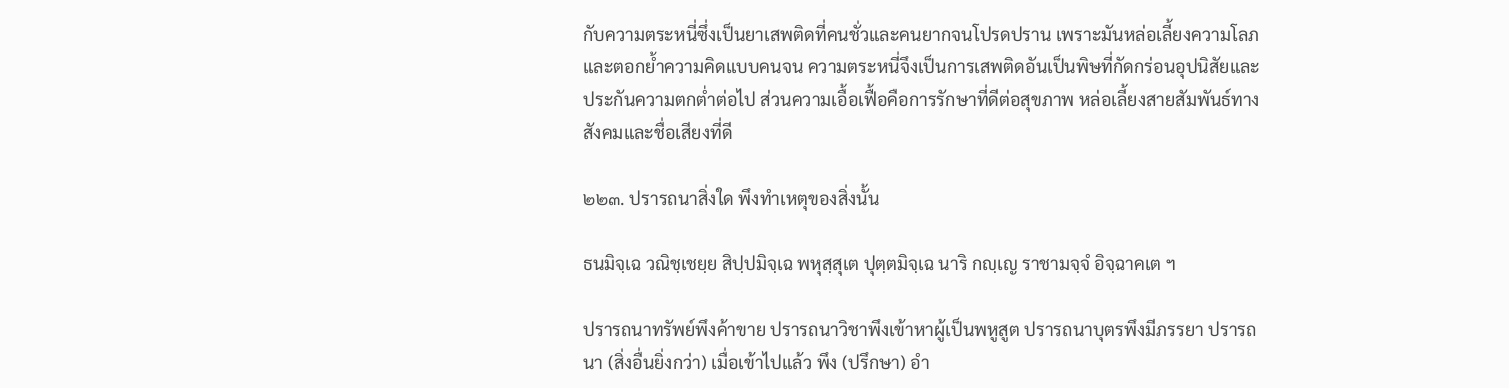กับความตระหนี่ซึ่งเป็นยาเสพติดที่คนชั่วและคนยากจนโปรดปราน เพราะมันหล่อเลี้ยงความโลภและตอกย้ำความคิดแบบคนจน ความตระหนี่จึงเป็นการเสพติดอันเป็นพิษที่กัดกร่อนอุปนิสัยและประกันความตกต่ำต่อไป ส่วนความเอื้อเฟื้อคือการรักษาที่ดีต่อสุขภาพ หล่อเลี้ยงสายสัมพันธ์ทางสังคมและชื่อเสียงที่ดี

๒๒๓. ปรารถนาสิ่งใด พึงทำเหตุของสิ่งนั้น

ธนมิจฺเฉ วณิชฺเชยฺย สิปฺปมิจฺเฉ พหุสฺสุเต ปุตฺตมิจฺเฉ นาริ กญฺเญ ราชามจฺจํ อิจฺฉาคเต ฯ

ปรารถนาทรัพย์พึงค้าขาย ปรารถนาวิชาพึงเข้าหาผู้เป็นพหูสูต ปรารถนาบุตรพึงมีภรรยา ปรารถนา (สิ่งอื่นยิ่งกว่า) เมื่อเข้าไปแล้ว พึง (ปรึกษา) อำ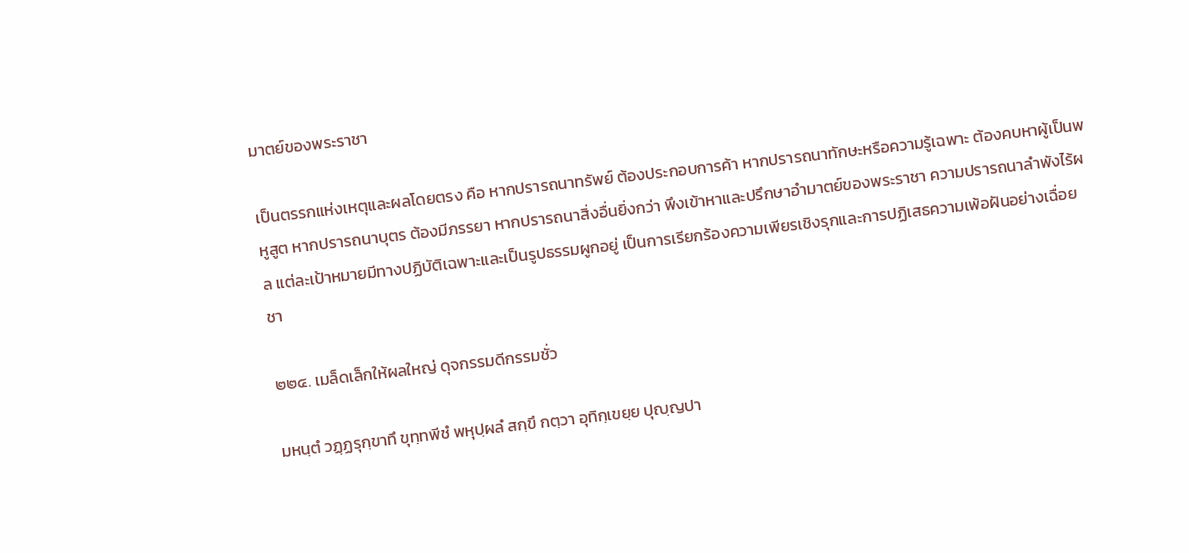มาตย์ของพระราชา

เป็นตรรกแห่งเหตุและผลโดยตรง คือ หากปรารถนาทรัพย์ ต้องประกอบการค้า หากปรารถนาทักษะหรือความรู้เฉพาะ ต้องคบหาผู้เป็นพหูสูต หากปรารถนาบุตร ต้องมีภรรยา หากปรารถนาสิ่งอื่นยิ่งกว่า พึงเข้าหาและปรึกษาอำมาตย์ของพระราชา ความปรารถนาลำพังไร้ผล แต่ละเป้าหมายมีทางปฏิบัติเฉพาะและเป็นรูปธรรมผูกอยู่ เป็นการเรียกร้องความเพียรเชิงรุกและการปฏิเสธความเพ้อฝันอย่างเฉื่อยชา

๒๒๔. เมล็ดเล็กให้ผลใหญ่ ดุจกรรมดีกรรมชั่ว

มหนฺตํ วฏฺฏรุกฺขาทึ ขุทฺทพีชํ พหุปฺผลํ สกฺขึ กตฺวา อุทิกฺเขยฺย ปุญฺญปา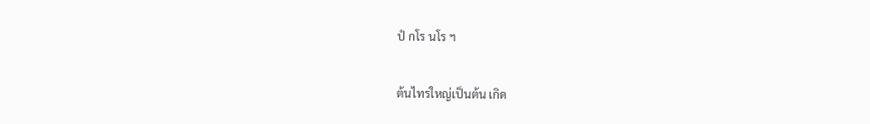ปํ กโร นโร ฯ

ต้นไทรใหญ่เป็นต้น เกิด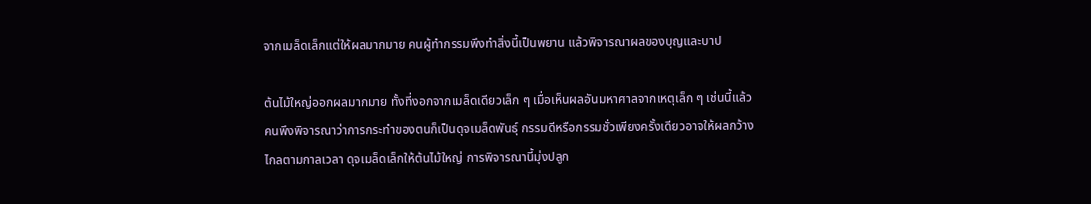จากเมล็ดเล็กแต่ให้ผลมากมาย คนผู้ทำกรรมพึงทำสิ่งนี้เป็นพยาน แล้วพิจารณาผลของบุญและบาป

ต้นไม้ใหญ่ออกผลมากมาย ทั้งที่งอกจากเมล็ดเดียวเล็ก ๆ เมื่อเห็นผลอันมหาศาลจากเหตุเล็ก ๆ เช่นนี้แล้ว คนพึงพิจารณาว่าการกระทำของตนก็เป็นดุจเมล็ดพันธุ์ กรรมดีหรือกรรมชั่วเพียงครั้งเดียวอาจให้ผลกว้างไกลตามกาลเวลา ดุจเมล็ดเล็กให้ต้นไม้ใหญ่ การพิจารณานี้มุ่งปลูก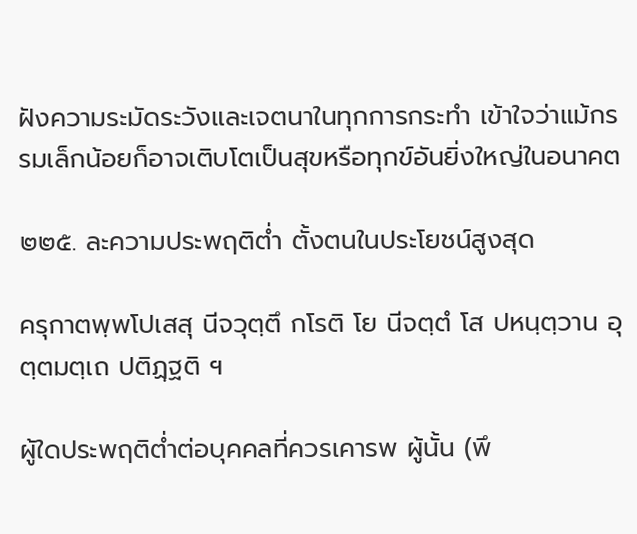ฝังความระมัดระวังและเจตนาในทุกการกระทำ เข้าใจว่าแม้กรรมเล็กน้อยก็อาจเติบโตเป็นสุขหรือทุกข์อันยิ่งใหญ่ในอนาคต

๒๒๕. ละความประพฤติต่ำ ตั้งตนในประโยชน์สูงสุด

ครุกาตพฺพโปเสสุ นีจวุตฺตึ กโรติ โย นีจตฺตํ โส ปหนฺตฺวาน อุตฺตมตฺเถ ปติฏฺฐติ ฯ

ผู้ใดประพฤติต่ำต่อบุคคลที่ควรเคารพ ผู้นั้น (พึ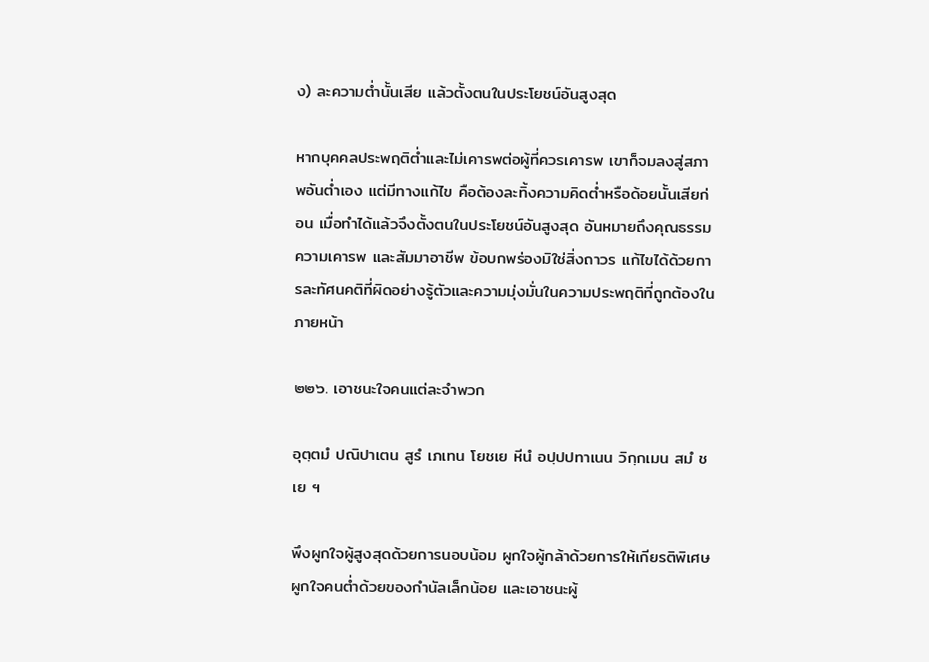ง) ละความต่ำนั้นเสีย แล้วตั้งตนในประโยชน์อันสูงสุด

หากบุคคลประพฤติต่ำและไม่เคารพต่อผู้ที่ควรเคารพ เขาก็จมลงสู่สภาพอันต่ำเอง แต่มีทางแก้ไข คือต้องละทิ้งความคิดต่ำหรือด้อยนั้นเสียก่อน เมื่อทำได้แล้วจึงตั้งตนในประโยชน์อันสูงสุด อันหมายถึงคุณธรรม ความเคารพ และสัมมาอาชีพ ข้อบกพร่องมิใช่สิ่งถาวร แก้ไขได้ด้วยการละทัศนคติที่ผิดอย่างรู้ตัวและความมุ่งมั่นในความประพฤติที่ถูกต้องในภายหน้า

๒๒๖. เอาชนะใจคนแต่ละจำพวก

อุตฺตมํ ปณิปาเตน สูรํ เภเทน โยชเย หีนํ อปฺปปทาเนน วิกฺกเมน สมํ ชเย ฯ

พึงผูกใจผู้สูงสุดด้วยการนอบน้อม ผูกใจผู้กล้าด้วยการให้เกียรติพิเศษ ผูกใจคนต่ำด้วยของกำนัลเล็กน้อย และเอาชนะผู้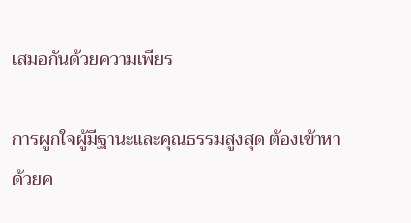เสมอกันด้วยความเพียร

การผูกใจผู้มีฐานะและคุณธรรมสูงสุด ต้องเข้าหาด้วยค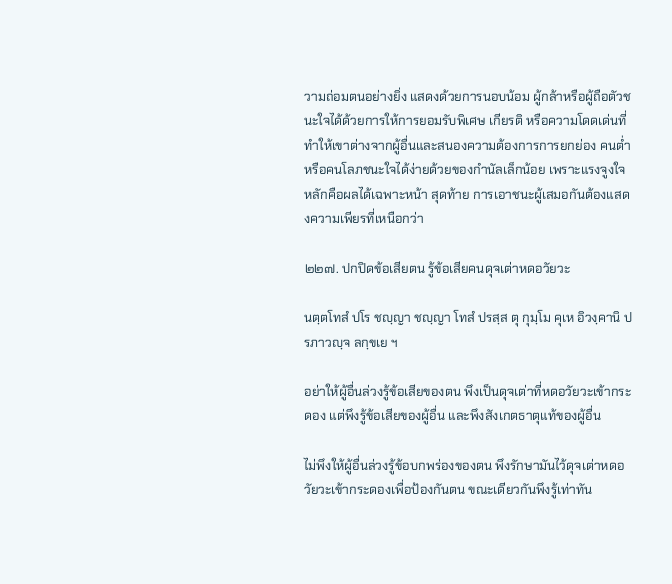วามถ่อมตนอย่างยิ่ง แสดงด้วยการนอบน้อม ผู้กล้าหรือผู้ถือตัวชนะใจได้ด้วยการให้การยอมรับพิเศษ เกียรติ หรือความโดดเด่นที่ทำให้เขาต่างจากผู้อื่นและสนองความต้องการการยกย่อง คนต่ำหรือคนโลภชนะใจได้ง่ายด้วยของกำนัลเล็กน้อย เพราะแรงจูงใจหลักคือผลได้เฉพาะหน้า สุดท้าย การเอาชนะผู้เสมอกันต้องแสดงความเพียรที่เหนือกว่า

๒๒๗. ปกปิดข้อเสียตน รู้ข้อเสียคนดุจเต่าหดอวัยวะ

นตฺตโทสํ ปโร ชญฺญา ชญฺญา โทสํ ปรสฺส ตุ กุมฺโม คุเห อิวงฺคานิ ปรภาวญฺจ ลกฺขเย ฯ

อย่าให้ผู้อื่นล่วงรู้ข้อเสียของตน พึงเป็นดุจเต่าที่หดอวัยวะเข้ากระดอง แต่พึงรู้ข้อเสียของผู้อื่น และพึงสังเกตธาตุแท้ของผู้อื่น

ไม่พึงให้ผู้อื่นล่วงรู้ข้อบกพร่องของตน พึงรักษามันไว้ดุจเต่าหดอวัยวะเข้ากระดองเพื่อป้องกันตน ขณะเดียวกันพึงรู้เท่าทัน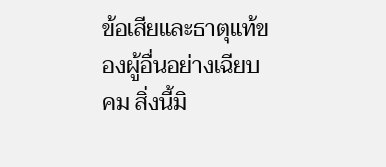ข้อเสียและธาตุแท้ของผู้อื่นอย่างเฉียบคม สิ่งนี้มิ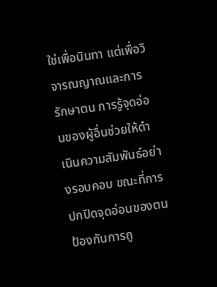ใช่เพื่อนินทา แต่เพื่อวิจารณญาณและการรักษาตน การรู้จุดอ่อนของผู้อื่นช่วยให้ดำเนินความสัมพันธ์อย่างรอบคอบ ขณะที่การปกปิดจุดอ่อนของตนป้องกันการถู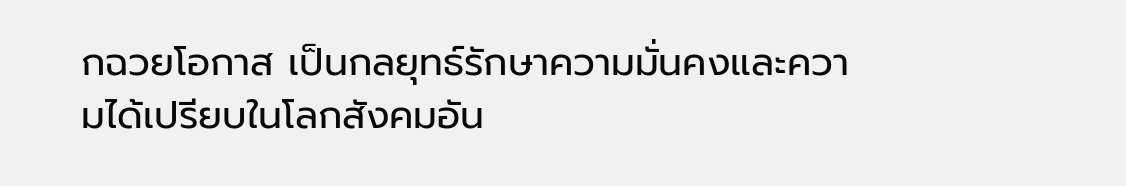กฉวยโอกาส เป็นกลยุทธ์รักษาความมั่นคงและความได้เปรียบในโลกสังคมอัน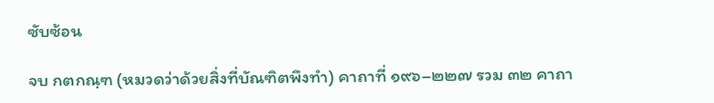ซับซ้อน

จบ กตกณฺฑ (หมวดว่าด้วยสิ่งที่บัณฑิตพึงทำ) คาถาที่ ๑๙๖–๒๒๗ รวม ๓๒ คาถา